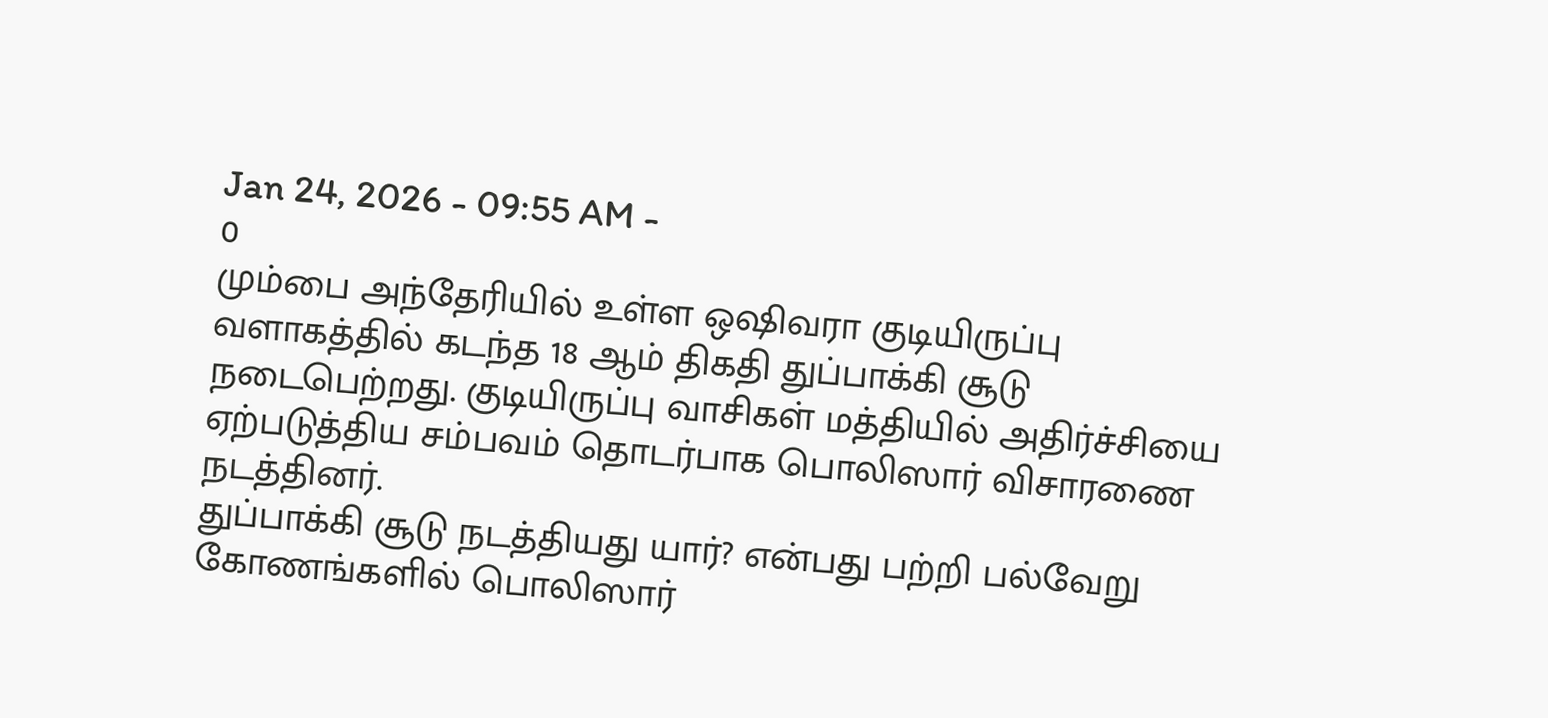Jan 24, 2026 - 09:55 AM -
0
மும்பை அந்தேரியில் உள்ள ஒஷிவரா குடியிருப்பு வளாகத்தில் கடந்த 18 ஆம் திகதி துப்பாக்கி சூடு நடைபெற்றது. குடியிருப்பு வாசிகள் மத்தியில் அதிர்ச்சியை ஏற்படுத்திய சம்பவம் தொடர்பாக பொலிஸார் விசாரணை நடத்தினர்.
துப்பாக்கி சூடு நடத்தியது யார்? என்பது பற்றி பல்வேறு கோணங்களில் பொலிஸார்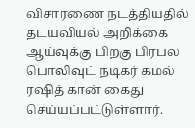விசாரணை நடத்தியதில் தடயவியல் அறிக்கை ஆய்வுக்கு பிறகு பிரபல பொலிவுட் நடிகர் கமல் ரஷித் கான் கைது செய்யப்பட்டுள்ளார்.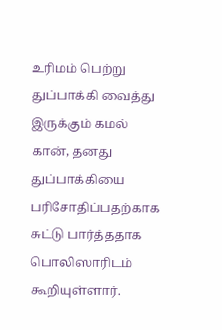உரிமம் பெற்று துப்பாக்கி வைத்து இருக்கும் கமல் கான், தனது துப்பாக்கியை பரிசோதிப்பதற்காக சுட்டு பார்த்ததாக பொலிஸாரிடம் கூறியுள்ளார்.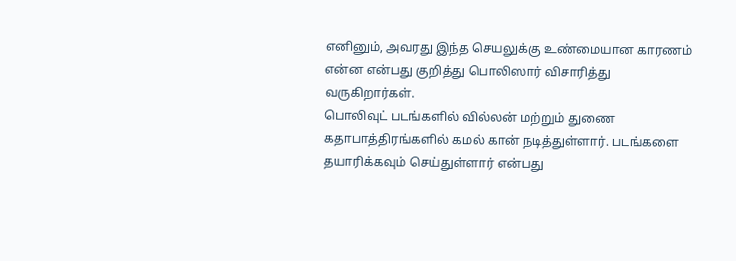எனினும், அவரது இந்த செயலுக்கு உண்மையான காரணம் என்ன என்பது குறித்து பொலிஸார் விசாரித்து வருகிறார்கள்.
பொலிவுட் படங்களில் வில்லன் மற்றும் துணை கதாபாத்திரங்களில் கமல் கான் நடித்துள்ளார். படங்களை தயாரிக்கவும் செய்துள்ளார் என்பது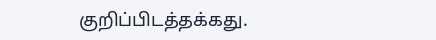குறிப்பிடத்தக்கது.